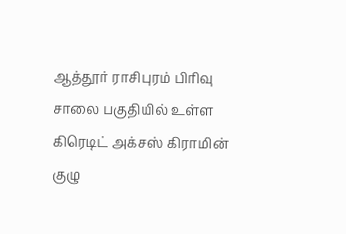ஆத்தூர் ராசிபுரம் பிரிவு சாலை பகுதியில் உள்ள கிரெடிட் அக்சஸ் கிராமின் குழு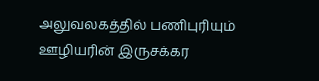அலுவலகத்தில் பணிபுரியும் ஊழியரின் இருசக்கர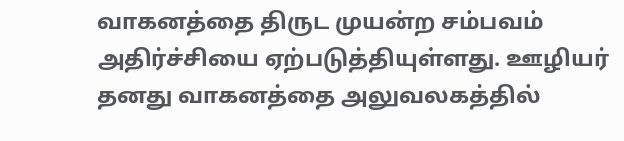வாகனத்தை திருட முயன்ற சம்பவம் அதிர்ச்சியை ஏற்படுத்தியுள்ளது. ஊழியர் தனது வாகனத்தை அலுவலகத்தில்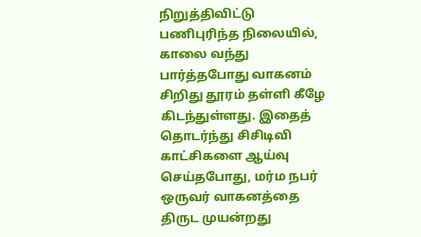நிறுத்திவிட்டு பணிபுரிந்த நிலையில், காலை வந்து பார்த்தபோது வாகனம் சிறிது தூரம் தள்ளி கீழே கிடந்துள்ளது. இதைத் தொடர்ந்து சிசிடிவி காட்சிகளை ஆய்வு செய்தபோது, மர்ம நபர் ஒருவர் வாகனத்தை திருட முயன்றது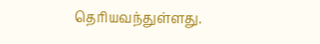தெரியவந்துள்ளது.